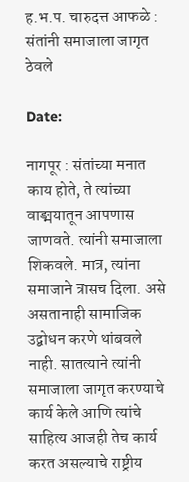ह.भ.प. चारुदत्त आफळे : संतांनी समाजाला जागृत ठेवले

Date:

नागपूर : संतांच्या मनात काय होते, ते त्यांच्या वाङ्मयातून आपणास जाणवते. त्यांनी समाजाला शिकवले. मात्र, त्यांना समाजाने त्रासच दिला. असे असतानाही सामाजिक उद्बोधन करणे थांबवले नाही. सातत्याने त्यांनी समाजाला जागृत करण्याचे कार्य केले आणि त्यांचे साहित्य आजही तेच कार्य करत असल्याचे राष्ट्रीय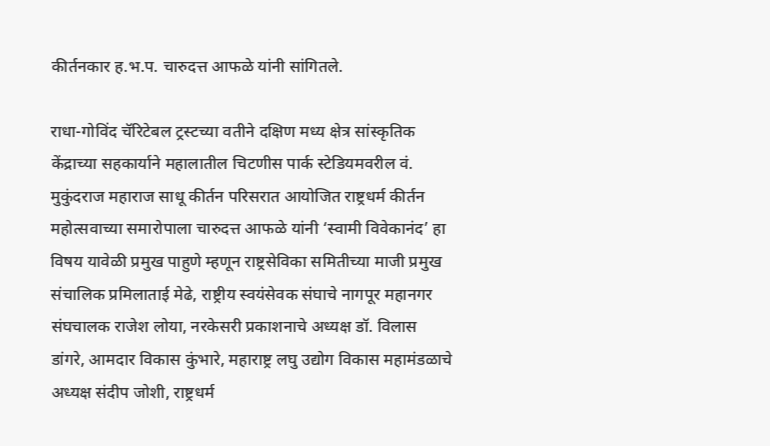कीर्तनकार ह.भ.प. चारुदत्त आफळे यांनी सांगितले.

राधा-गोविंद चॅरिटेबल ट्रस्टच्या वतीने दक्षिण मध्य क्षेत्र सांस्कृतिक केंद्राच्या सहकार्याने महालातील चिटणीस पार्क स्टेडियमवरील वं. मुकुंदराज महाराज साधू कीर्तन परिसरात आयोजित राष्ट्रधर्म कीर्तन महोत्सवाच्या समारोपाला चारुदत्त आफळे यांनी ‘स्वामी विवेकानंद’ हा विषय यावेळी प्रमुख पाहुणे म्हणून राष्ट्रसेविका समितीच्या माजी प्रमुख संचालिक प्रमिलाताई मेढे, राष्ट्रीय स्वयंसेवक संघाचे नागपूर महानगर संघचालक राजेश लोया, नरकेसरी प्रकाशनाचे अध्यक्ष डॉ. विलास डांगरे, आमदार विकास कुंभारे, महाराष्ट्र लघु उद्योग विकास महामंडळाचे अध्यक्ष संदीप जोशी, राष्ट्रधर्म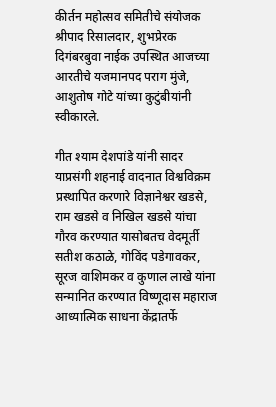कीर्तन महोत्सव समितीचे संयोजक श्रीपाद रिसालदार, शुभप्रेरक दिगंबरबुवा नाईक उपस्थित आजच्या आरतीचे यजमानपद पराग मुंजे, आशुतोष गोटे यांच्या कुटुंबीयांनी स्वीकारले.

गीत श्याम देशपांडे यांनी सादर याप्रसंगी शहनाई वादनात विश्वविक्रम प्रस्थापित करणारे विज्ञानेश्वर खडसे, राम खडसे व निखिल खडसे यांचा गौरव करण्यात यासोबतच वेदमूर्ती सतीश कठाळे, गोविंद पडेगावकर, सूरज वाशिमकर व कुणाल लाखे यांना सन्मानित करण्यात विष्णूदास महाराज आध्यात्मिक साधना केंद्रातर्फे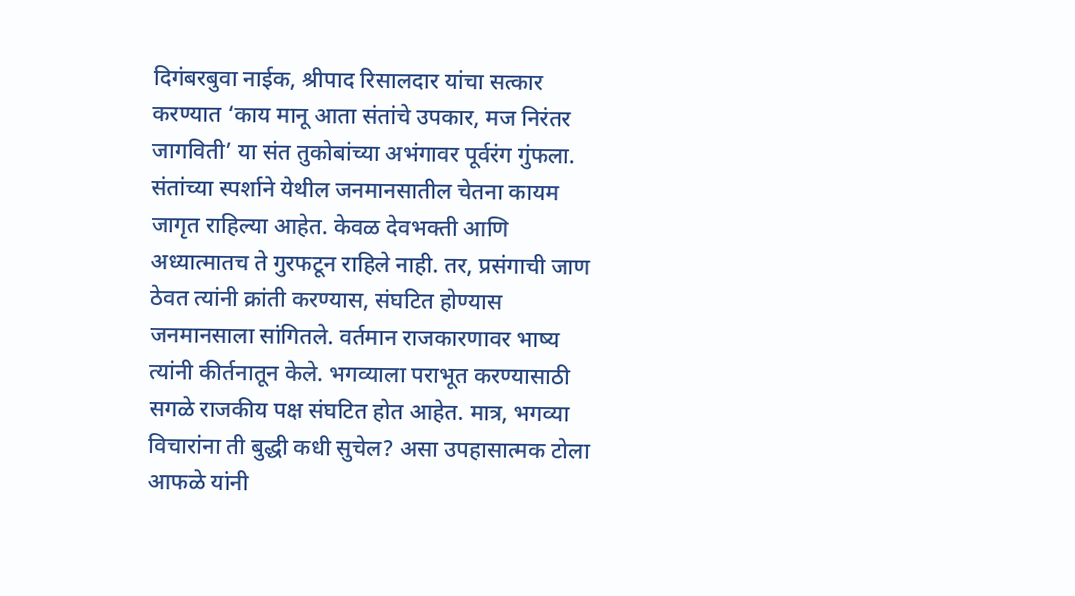दिगंबरबुवा नाईक, श्रीपाद रिसालदार यांचा सत्कार करण्यात ‘काय मानू आता संतांचे उपकार, मज निरंतर जागविती’ या संत तुकोबांच्या अभंगावर पूर्वरंग गुंफला. संतांच्या स्पर्शाने येथील जनमानसातील चेतना कायम जागृत राहिल्या आहेत. केवळ देवभक्ती आणि अध्यात्मातच ते गुरफटून राहिले नाही. तर, प्रसंगाची जाण ठेवत त्यांनी क्रांती करण्यास, संघटित होण्यास जनमानसाला सांगितले. वर्तमान राजकारणावर भाष्य त्यांनी कीर्तनातून केले. भगव्याला पराभूत करण्यासाठी सगळे राजकीय पक्ष संघटित होत आहेत. मात्र, भगव्या विचारांना ती बुद्धी कधी सुचेल? असा उपहासात्मक टोला आफळे यांनी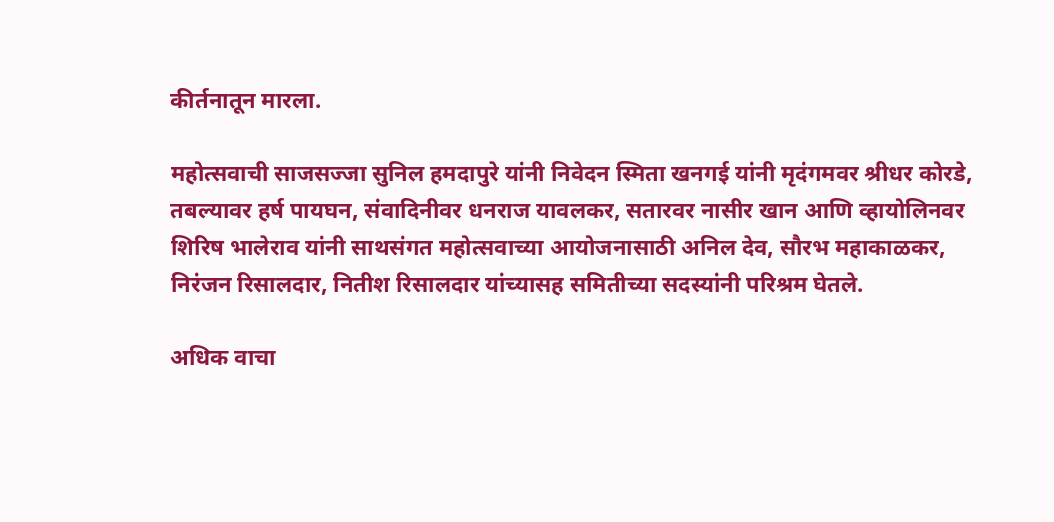कीर्तनातून मारला.

महोत्सवाची साजसज्जा सुनिल हमदापुरे यांनी निवेदन स्मिता खनगई यांनी मृदंगमवर श्रीधर कोरडे, तबल्यावर हर्ष पायघन, संवादिनीवर धनराज यावलकर, सतारवर नासीर खान आणि व्हायोलिनवर शिरिष भालेराव यांनी साथसंगत महोत्सवाच्या आयोजनासाठी अनिल देव, सौरभ महाकाळकर, निरंजन रिसालदार, नितीश रिसालदार यांच्यासह समितीच्या सदस्यांनी परिश्रम घेतले.

अधिक वाचा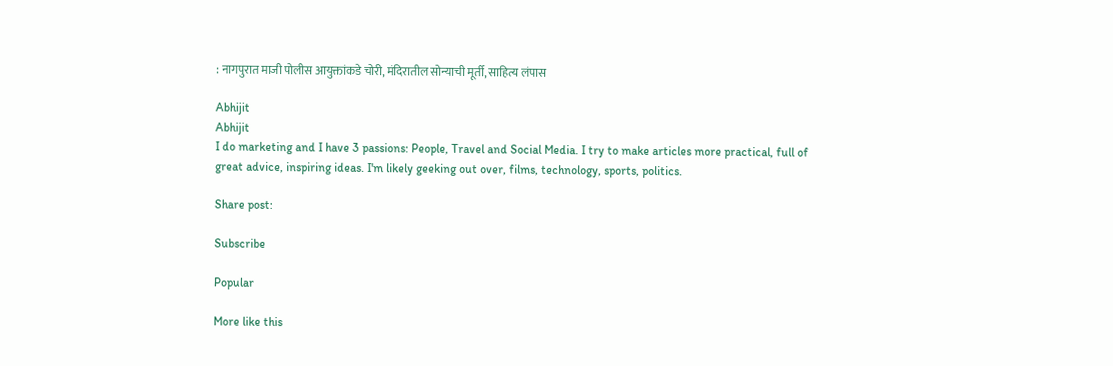: नागपुरात माजी पोलीस आयुक्तांकडे चोरी, मंदिरातील सोन्याची मूर्ती, साहित्य लंपास

Abhijit
Abhijit
I do marketing and I have 3 passions: People, Travel and Social Media. I try to make articles more practical, full of great advice, inspiring ideas. I'm likely geeking out over, films, technology, sports, politics.

Share post:

Subscribe

Popular

More like this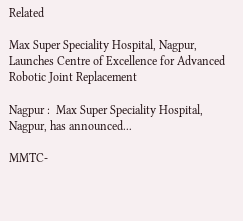Related

Max Super Speciality Hospital, Nagpur, Launches Centre of Excellence for Advanced Robotic Joint Replacement

Nagpur :  Max Super Speciality Hospital, Nagpur, has announced...

MMTC-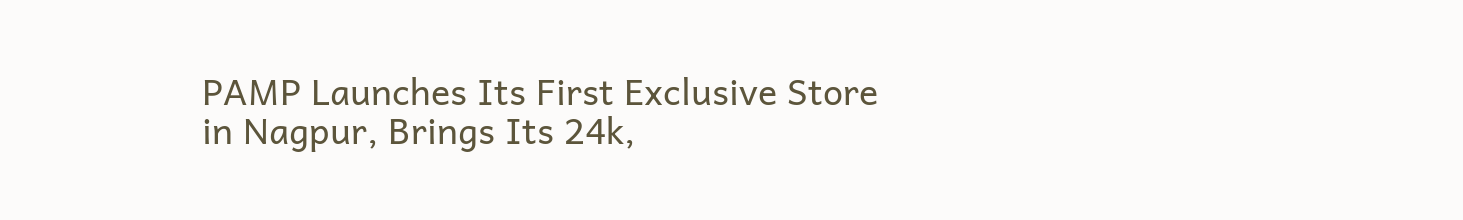PAMP Launches Its First Exclusive Store in Nagpur, Brings Its 24k,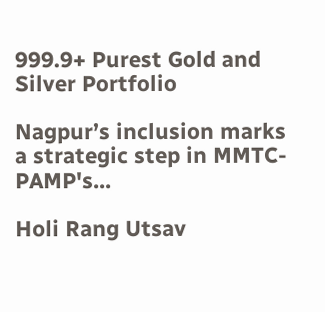999.9+ Purest Gold and Silver Portfolio

Nagpur’s inclusion marks a strategic step in MMTC-PAMP's...

Holi Rang Utsav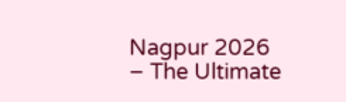Nagpur 2026 – The Ultimate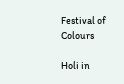Festival of Colours

Holi in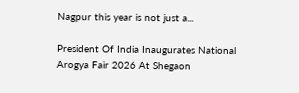Nagpur this year is not just a...

President Of India Inaugurates National Arogya Fair 2026 At Shegaon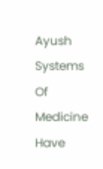Ayush Systems Of Medicine Have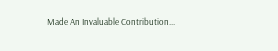Made An Invaluable Contribution...